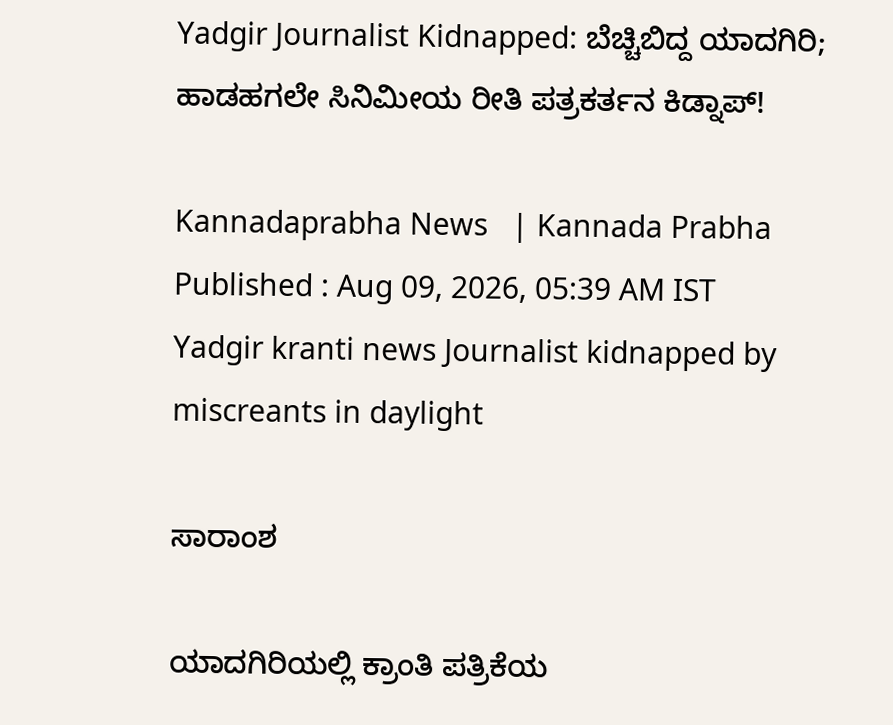Yadgir Journalist Kidnapped: ಬೆಚ್ಚಿಬಿದ್ದ ಯಾದಗಿರಿ; ಹಾಡಹಗಲೇ ಸಿನಿಮೀಯ ರೀತಿ ಪತ್ರಕರ್ತನ ಕಿಡ್ನಾಪ್!

Kannadaprabha News   | Kannada Prabha
Published : Aug 09, 2026, 05:39 AM IST
Yadgir kranti news Journalist kidnapped by miscreants in daylight

ಸಾರಾಂಶ

ಯಾದಗಿರಿಯಲ್ಲಿ ಕ್ರಾಂತಿ ಪತ್ರಿಕೆಯ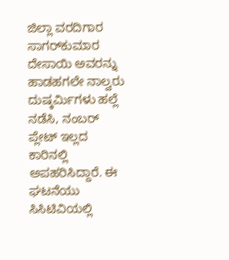ಜಿಲ್ಲಾ ವರದಿಗಾರ ಸಾಗರ್‌ಕುಮಾರ ದೇಸಾಯಿ ಅವರನ್ನು ಹಾಡಹಗಲೇ ನಾಲ್ವರು ದುಷ್ಕರ್ಮಿಗಳು ಹಲ್ಲೆ ನಡೆಸಿ, ನಂಬರ್ ಪ್ಲೇಟ್‌ ಇಲ್ಲದ ಕಾರಿನಲ್ಲಿ ಅಪಹರಿಸಿದ್ದಾರೆ. ಈ ಘಟನೆಯು ಸಿಸಿಟಿವಿಯಲ್ಲಿ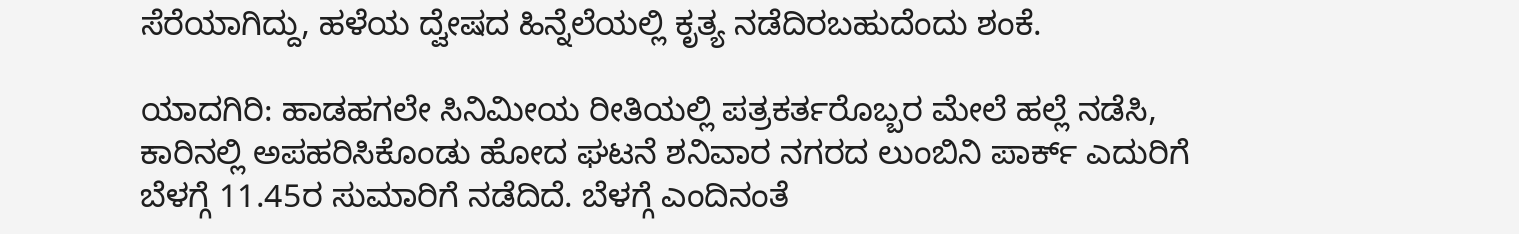ಸೆರೆಯಾಗಿದ್ದು, ಹಳೆಯ ದ್ವೇಷದ ಹಿನ್ನೆಲೆಯಲ್ಲಿ ಕೃತ್ಯ ನಡೆದಿರಬಹುದೆಂದು ಶಂಕೆ.

ಯಾದಗಿರಿ: ಹಾಡಹಗಲೇ ಸಿನಿಮೀಯ ರೀತಿಯಲ್ಲಿ ಪತ್ರಕರ್ತರೊಬ್ಬರ ಮೇಲೆ ಹಲ್ಲೆ ನಡೆಸಿ, ಕಾರಿನಲ್ಲಿ ಅಪಹರಿಸಿಕೊಂಡು ಹೋದ ಘಟನೆ ಶನಿವಾರ ನಗರದ ಲುಂಬಿನಿ ಪಾರ್ಕ್‌ ಎದುರಿಗೆ ಬೆಳಗ್ಗೆ 11.45ರ ಸುಮಾರಿಗೆ ನಡೆದಿದೆ. ಬೆಳಗ್ಗೆ ಎಂದಿನಂತೆ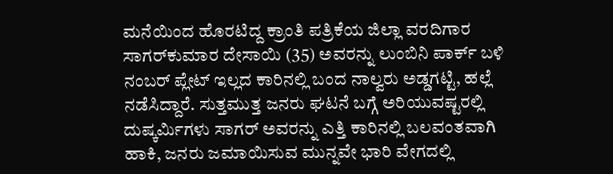ಮನೆಯಿಂದ ಹೊರಟಿದ್ದ ಕ್ರಾಂತಿ ಪತ್ರಿಕೆಯ ಜಿಲ್ಲಾ ವರದಿಗಾರ ಸಾಗರ್‌ಕುಮಾರ ದೇಸಾಯಿ (35) ಅವರನ್ನು ಲುಂಬಿನಿ ಪಾರ್ಕ್‌ ಬಳಿ ನಂಬರ್ ಪ್ಲೇಟ್‌ ಇಲ್ಲದ ಕಾರಿನಲ್ಲಿ ಬಂದ ನಾಲ್ವರು ಅಡ್ಡಗಟ್ಟಿ, ಹಲ್ಲೆ ನಡೆಸಿದ್ದಾರೆ. ಸುತ್ತಮುತ್ತ ಜನರು ಘಟನೆ ಬಗ್ಗೆ ಅರಿಯುವಷ್ಟರಲ್ಲಿ ದುಷ್ಕರ್ಮಿಗಳು ಸಾಗರ್‌ ಅವರನ್ನು ಎತ್ತಿ ಕಾರಿನಲ್ಲಿ ಬಲವಂತವಾಗಿ ಹಾಕಿ, ಜನರು ಜಮಾಯಿಸುವ ಮುನ್ನವೇ ಭಾರಿ ವೇಗದಲ್ಲಿ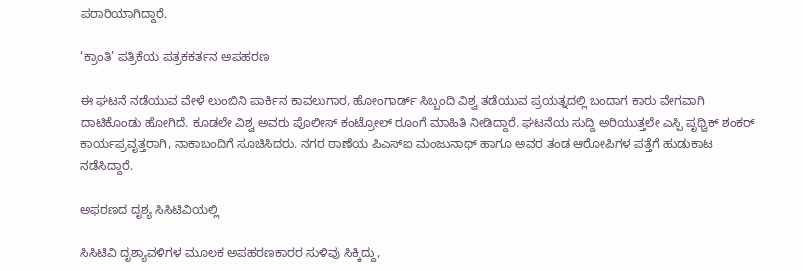ಪರಾರಿಯಾಗಿದ್ದಾರೆ.

‘ಕ್ರಾಂತಿ’ ಪತ್ರಿಕೆಯ ಪತ್ರಕಕರ್ತನ ಅಪಹರಣ

ಈ ಘಟನೆ ನಡೆಯುವ ವೇಳೆ ಲುಂಬಿನಿ ಪಾರ್ಕಿನ ಕಾವಲುಗಾರ, ಹೋಂಗಾರ್ಡ್ ಸಿಬ್ಬಂದಿ ವಿಶ್ವ ತಡೆಯುವ ಪ್ರಯತ್ನದಲ್ಲಿ ಬಂದಾಗ ಕಾರು ವೇಗವಾಗಿ ದಾಟಿಕೊಂಡು ಹೋಗಿದೆ. ಕೂಡಲೇ ವಿಶ್ವ ಅವರು ಪೊಲೀಸ್‌ ಕಂಟ್ರೋಲ್‌ ರೂಂಗೆ ಮಾಹಿತಿ ನೀಡಿದ್ದಾರೆ. ಘಟನೆಯ ಸುದ್ದಿ ಅರಿಯುತ್ತಲೇ ಎಸ್ಪಿ ಪೃಥ್ವಿಕ್‌ ಶಂಕರ್ ಕಾರ್ಯಪ್ರವೃತ್ತರಾಗಿ, ನಾಕಾಬಂದಿಗೆ ಸೂಚಿಸಿದರು. ನಗರ ಠಾಣೆಯ ಪಿಎಸ್ಐ ಮಂಜುನಾಥ್‌ ಹಾಗೂ ಅವರ ತಂಡ ಆರೋಪಿಗಳ ಪತ್ತೆಗೆ ಹುಡುಕಾಟ ನಡೆಸಿದ್ದಾರೆ.

ಅಫರಣದ ದೃಶ್ಯ ಸಿಸಿಟಿವಿಯಲ್ಲಿ

ಸಿಸಿಟಿವಿ ದೃಶ್ಯಾವಳಿಗಳ ಮೂಲಕ ಅಪಹರಣಕಾರರ ಸುಳಿವು ಸಿಕ್ಕಿದ್ದು,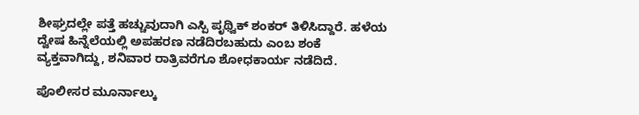ಶೀಘ್ರದಲ್ಲೇ ಪತ್ತೆ ಹಚ್ಚುವುದಾಗಿ ಎಸ್ಪಿ ಪೃಥ್ವಿಕ್‌ ಶಂಕರ್‌ ತಿಳಿಸಿದ್ದಾರೆ. ಹಳೆಯ ದ್ವೇಷ ಹಿನ್ನೆಲೆಯಲ್ಲಿ ಅಪಹರಣ ನಡೆದಿರಬಹುದು ಎಂಬ ಶಂಕೆ ವ್ಯಕ್ತವಾಗಿದ್ದು, ಶನಿವಾರ ರಾತ್ರಿವರೆಗೂ ಶೋಧಕಾರ್ಯ ನಡೆದಿದೆ.

ಪೊಲೀಸರ ಮೂರ್ನಾಲ್ಕು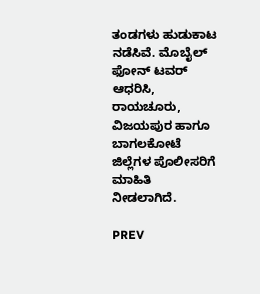ತಂಡಗಳು ಹುಡುಕಾಟ ನಡೆಸಿವೆ. ಮೊಬೈಲ್‌ ಫೋನ್‌ ಟವರ್ ಆಧರಿಸಿ, ರಾಯಚೂರು, ವಿಜಯಪುರ ಹಾಗೂ ಬಾಗಲಕೋಟೆ ಜಿಲ್ಲೆಗಳ ಪೊಲೀಸರಿಗೆ ಮಾಹಿತಿ ನೀಡಲಾಗಿದೆ.

PREV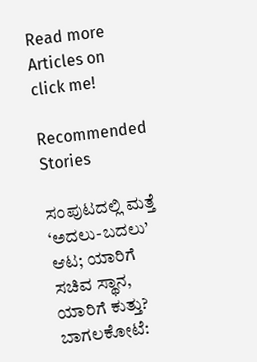Read more Articles on
click me!

Recommended Stories

ಸಂಪುಟದಲ್ಲಿ ಮತ್ತೆ ‘ಅದಲು-ಬದಲು’ ಆಟ; ಯಾರಿಗೆ ಸಚಿವ ಸ್ಥಾನ, ಯಾರಿಗೆ ಕುತ್ತು?
ಬಾಗಲಕೋಟೆ: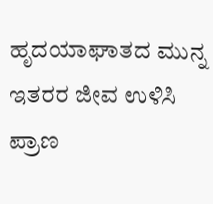ಹೃದಯಾಘಾತದ ಮುನ್ನ ಇತರರ ಜೀವ ಉಳಿಸಿ ಪ್ರಾಣ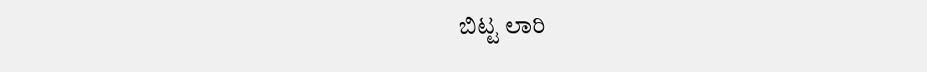ಬಿಟ್ಟ ಲಾರಿ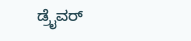ಡ್ರೈವರ್